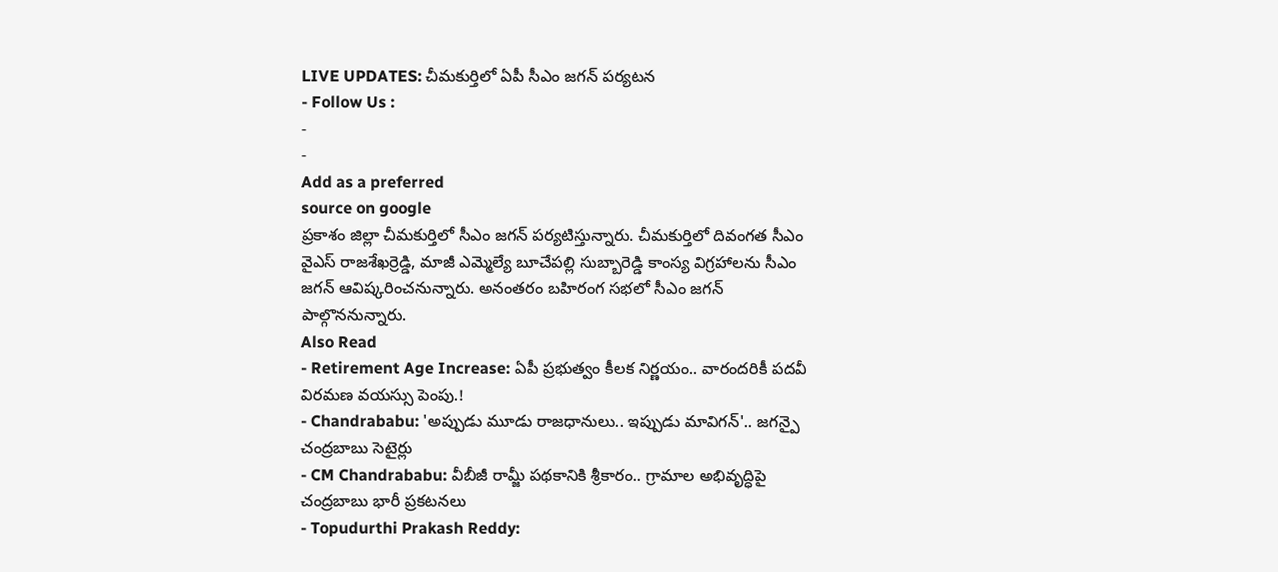LIVE UPDATES: చీమకుర్తిలో ఏపీ సీఎం జగన్ పర్యటన
- Follow Us :
-
-
Add as a preferred
source on google
ప్రకాశం జిల్లా చీమకుర్తిలో సీఎం జగన్ పర్యటిస్తున్నారు. చీమకుర్తిలో దివంగత సీఎం వైఎస్ రాజశేఖర్రెడ్డి, మాజీ ఎమ్మెల్యే బూచేపల్లి సుబ్బారెడ్డి కాంస్య విగ్రహాలను సీఎం జగన్ ఆవిష్కరించనున్నారు. అనంతరం బహిరంగ సభలో సీఎం జగన్ పాల్గొననున్నారు.
Also Read
- Retirement Age Increase: ఏపీ ప్రభుత్వం కీలక నిర్ణయం.. వారందరికీ పదవీ విరమణ వయస్సు పెంపు.!
- Chandrababu: 'అప్పుడు మూడు రాజధానులు.. ఇప్పుడు మావిగన్'.. జగన్పై చంద్రబాబు సెటైర్లు
- CM Chandrababu: వీబీజీ రామ్జీ పథకానికి శ్రీకారం.. గ్రామాల అభివృద్ధిపై చంద్రబాబు భారీ ప్రకటనలు
- Topudurthi Prakash Reddy: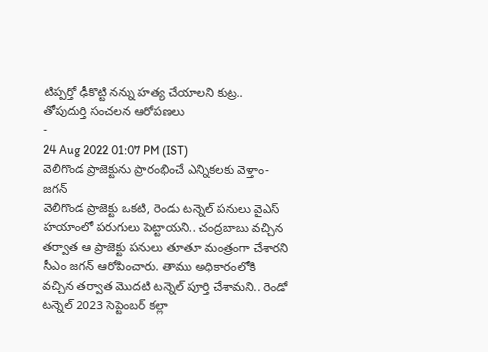టిప్పర్తో ఢీకొట్టి నన్ను హత్య చేయాలని కుట్ర.. తోపుదుర్తి సంచలన ఆరోపణలు
-
24 Aug 2022 01:07 PM (IST)
వెలిగొండ ప్రాజెక్టును ప్రారంభించే ఎన్నికలకు వెళ్తాం-జగన్
వెలిగొండ ప్రాజెక్టు ఒకటి, రెండు టన్నెల్ పనులు వైఎస్ హయాంలో పరుగులు పెట్టాయని.. చంద్రబాబు వచ్చిన తర్వాత ఆ ప్రాజెక్టు పనులు తూతూ మంత్రంగా చేశారని సీఎం జగన్ ఆరోపించారు. తాము అధికారంలోకి వచ్చిన తర్వాత మొదటి టన్నెల్ పూర్తి చేశామని.. రెండో టన్నెల్ 2023 సెప్టెంబర్ కల్లా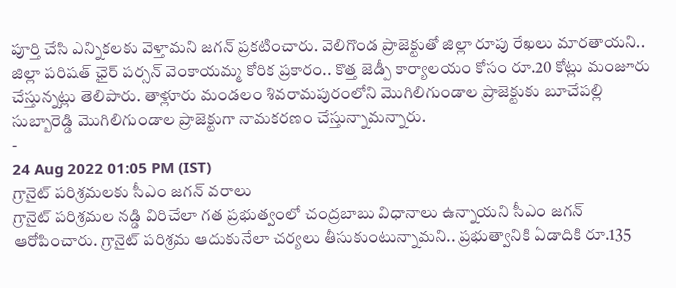పూర్తి చేసి ఎన్నికలకు వెళ్తామని జగన్ ప్రకటించారు. వెలిగొండ ప్రాజెక్టుతో జిల్లా రూపు రేఖలు మారతాయని.. జిల్లా పరిషత్ ఛైర్ పర్సన్ వెంకాయమ్మ కోరిక ప్రకారం.. కొత్త జెడ్పీ కార్యాలయం కోసం రూ.20 కోట్లు మంజూరు చేస్తున్నట్లు తెలిపారు. తాళ్లూరు మండలం శివరామపురంలోని మొగిలిగుండాల ప్రాజెక్టుకు బూచేపల్లి సుబ్బారెడ్డి మొగిలిగుండాల ప్రాజెక్టుగా నామకరణం చేస్తున్నామన్నారు.
-
24 Aug 2022 01:05 PM (IST)
గ్రానైట్ పరిశ్రమలకు సీఎం జగన్ వరాలు
గ్రానైట్ పరిశ్రమల నడ్డి విరిచేలా గత ప్రభుత్వంలో చంద్రబాబు విధానాలు ఉన్నాయని సీఎం జగన్ ఆరోపించారు. గ్రానైట్ పరిశ్రమ ఆదుకునేలా చర్యలు తీసుకుంటున్నామని.. ప్రభుత్వానికి ఏడాదికి రూ.135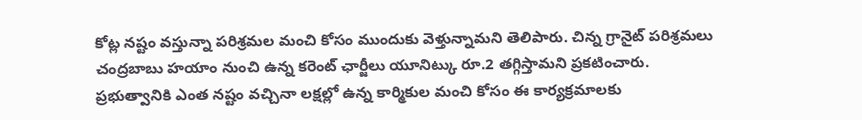కోట్ల నష్టం వస్తున్నా పరిశ్రమల మంచి కోసం ముందుకు వెళ్తున్నామని తెలిపారు. చిన్న గ్రానైట్ పరిశ్రమలు చంద్రబాబు హయాం నుంచి ఉన్న కరెంట్ ఛార్జీలు యూనిట్కు రూ.2 తగ్గిస్తామని ప్రకటించారు. ప్రభుత్వానికి ఎంత నష్టం వచ్చినా లక్షల్లో ఉన్న కార్మికుల మంచి కోసం ఈ కార్యక్రమాలకు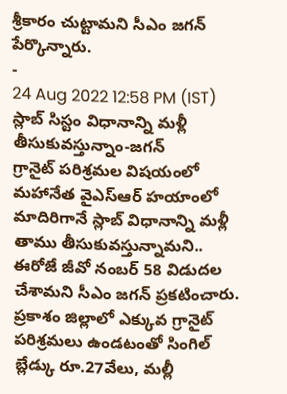శ్రీకారం చుట్టామని సీఎం జగన్ పేర్కొన్నారు.
-
24 Aug 2022 12:58 PM (IST)
స్లాబ్ సిస్టం విధానాన్ని మళ్లీ తీసుకువస్తున్నాం-జగన్
గ్రానైట్ పరిశ్రమల విషయంలో మహానేత వైఎస్ఆర్ హయాంలో మాదిరిగానే స్లాబ్ విధానాన్ని మళ్లీ తాము తీసుకువస్తున్నామని.. ఈరోజే జీవో నంబర్ 58 విడుదల చేశామని సీఎం జగన్ ప్రకటించారు. ప్రకాశం జిల్లాలో ఎక్కువ గ్రానైట్ పరిశ్రమలు ఉండటంతో సింగిల్ బ్లేడ్కు రూ.27వేలు, మల్లీ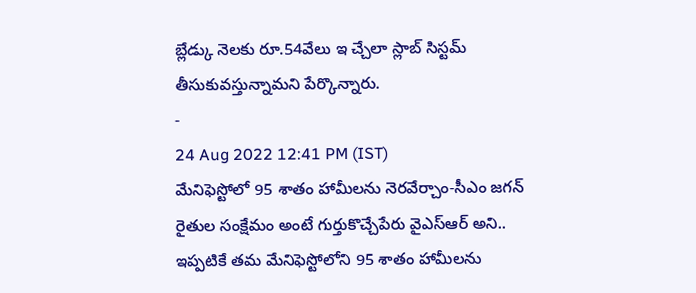బ్లేడ్కు నెలకు రూ.54వేలు ఇ చ్చేలా స్లాబ్ సిస్టమ్ తీసుకువస్తున్నామని పేర్కొన్నారు.
-
24 Aug 2022 12:41 PM (IST)
మేనిఫెస్టోలో 95 శాతం హామీలను నెరవేర్చాం-సీఎం జగన్
రైతుల సంక్షేమం అంటే గుర్తుకొచ్చేపేరు వైఎస్ఆర్ అని.. ఇప్పటికే తమ మేనిఫెస్టోలోని 95 శాతం హామీలను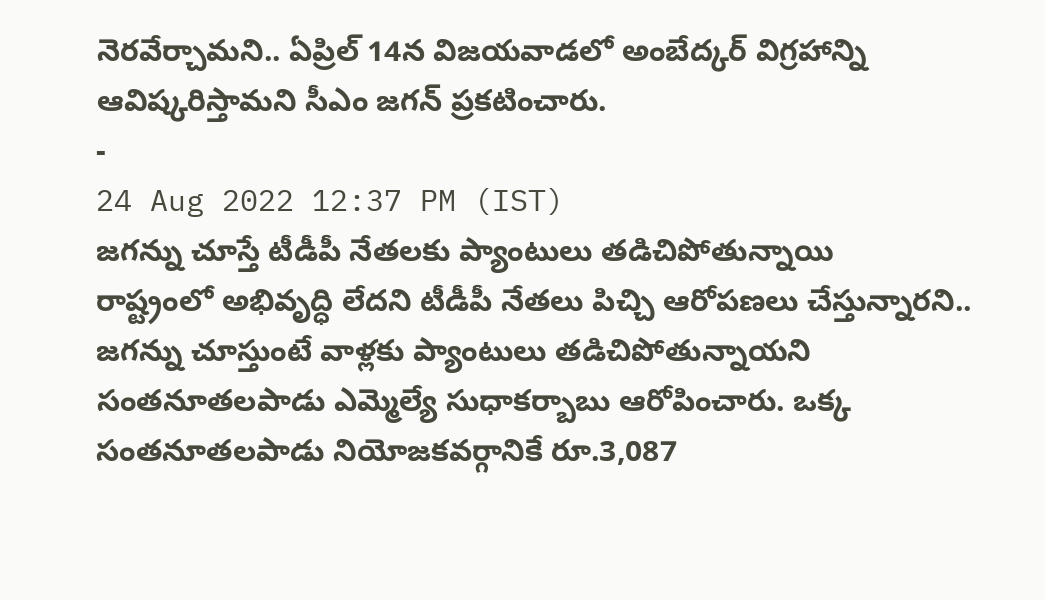నెరవేర్చామని.. ఏప్రిల్ 14న విజయవాడలో అంబేద్కర్ విగ్రహాన్ని ఆవిష్కరిస్తామని సీఎం జగన్ ప్రకటించారు.
-
24 Aug 2022 12:37 PM (IST)
జగన్ను చూస్తే టీడీపీ నేతలకు ప్యాంటులు తడిచిపోతున్నాయి
రాష్ట్రంలో అభివృద్ధి లేదని టీడీపీ నేతలు పిచ్చి ఆరోపణలు చేస్తున్నారని.. జగన్ను చూస్తుంటే వాళ్లకు ప్యాంటులు తడిచిపోతున్నాయని సంతనూతలపాడు ఎమ్మెల్యే సుధాకర్బాబు ఆరోపించారు. ఒక్క సంతనూతలపాడు నియోజకవర్గానికే రూ.3,087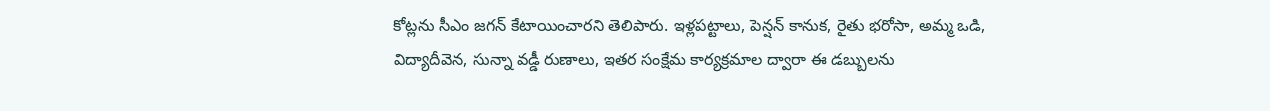కోట్లను సీఎం జగన్ కేటాయించారని తెలిపారు. ఇళ్లపట్టాలు, పెన్షన్ కానుక, రైతు భరోసా, అమ్మ ఒడి, విద్యాదీవెన, సున్నా వడ్డీ రుణాలు, ఇతర సంక్షేమ కార్యక్రమాల ద్వారా ఈ డబ్బులను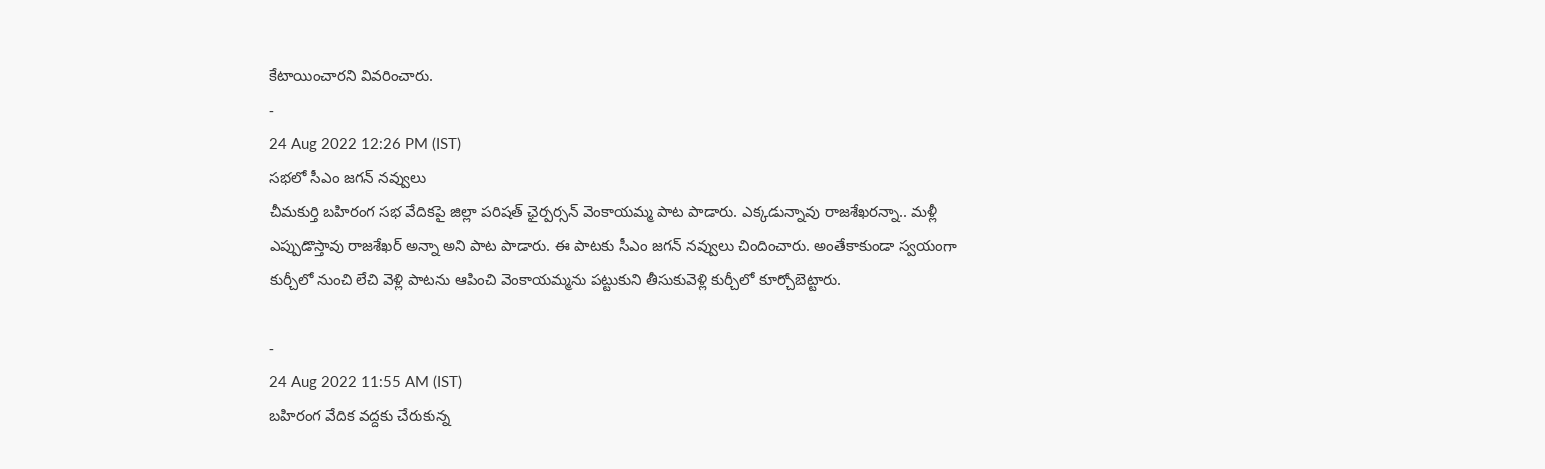కేటాయించారని వివరించారు.
-
24 Aug 2022 12:26 PM (IST)
సభలో సీఎం జగన్ నవ్వులు
చీమకుర్తి బహిరంగ సభ వేదికపై జిల్లా పరిషత్ ఛైర్పర్సన్ వెంకాయమ్మ పాట పాడారు. ఎక్కడున్నావు రాజశేఖరన్నా.. మళ్లీ ఎప్పుడొస్తావు రాజశేఖర్ అన్నా అని పాట పాడారు. ఈ పాటకు సీఎం జగన్ నవ్వులు చిందించారు. అంతేకాకుండా స్వయంగా కుర్చీలో నుంచి లేచి వెళ్లి పాటను ఆపించి వెంకాయమ్మను పట్టుకుని తీసుకువెళ్లి కుర్చీలో కూర్చోబెట్టారు.

-
24 Aug 2022 11:55 AM (IST)
బహిరంగ వేదిక వద్దకు చేరుకున్న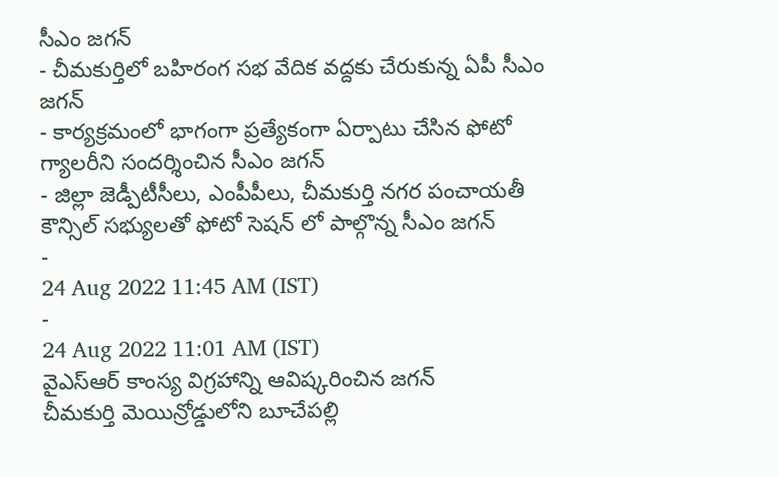సీఎం జగన్
- చీమకుర్తిలో బహిరంగ సభ వేదిక వద్దకు చేరుకున్న ఏపీ సీఎం జగన్
- కార్యక్రమంలో భాగంగా ప్రత్యేకంగా ఏర్పాటు చేసిన ఫోటో గ్యాలరీని సందర్శించిన సీఎం జగన్
- జిల్లా జెడ్పీటీసీలు, ఎంపీపీలు, చీమకుర్తి నగర పంచాయతీ కౌన్సిల్ సభ్యులతో ఫోటో సెషన్ లో పాల్గొన్న సీఎం జగన్
-
24 Aug 2022 11:45 AM (IST)
-
24 Aug 2022 11:01 AM (IST)
వైఎస్ఆర్ కాంస్య విగ్రహాన్ని ఆవిష్కరించిన జగన్
చీమకుర్తి మెయిన్రోడ్డులోని బూచేపల్లి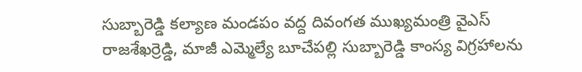సుబ్బారెడ్డి కల్యాణ మండపం వద్ద దివంగత ముఖ్యమంత్రి వైఎస్ రాజశేఖర్రెడ్డి, మాజీ ఎమ్మెల్యే బూచేపల్లి సుబ్బారెడ్డి కాంస్య విగ్రహాలను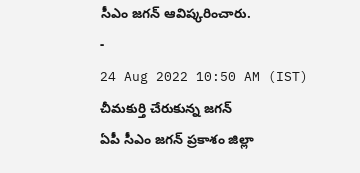సీఎం జగన్ ఆవిష్కరించారు.
-
24 Aug 2022 10:50 AM (IST)
చీమకుర్తి చేరుకున్న జగన్
ఏపీ సీఎం జగన్ ప్రకాశం జిల్లా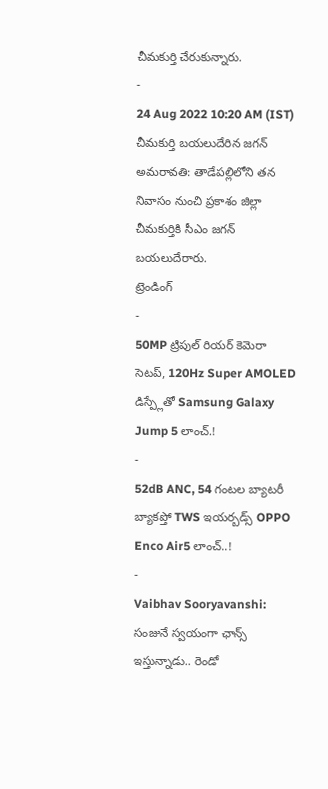చీమకుర్తి చేరుకున్నారు.
-
24 Aug 2022 10:20 AM (IST)
చీమకుర్తి బయలుదేరిన జగన్
అమరావతి: తాడేపల్లిలోని తన నివాసం నుంచి ప్రకాశం జిల్లా చీమకుర్తికి సీఎం జగన్ బయలుదేరారు.
ట్రెండింగ్
-
50MP ట్రిపుల్ రియర్ కెమెరా సెటప్, 120Hz Super AMOLED డిస్ప్లేతో Samsung Galaxy Jump 5 లాంచ్.!
-
52dB ANC, 54 గంటల బ్యాటరీ బ్యాకప్తో TWS ఇయర్బడ్స్ OPPO Enco Air5 లాంచ్..!
-
Vaibhav Sooryavanshi: సంజునే స్వయంగా ఛాన్స్ ఇస్తున్నాడు.. రెండో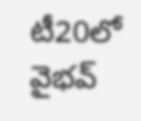టీ20లో వైభవ్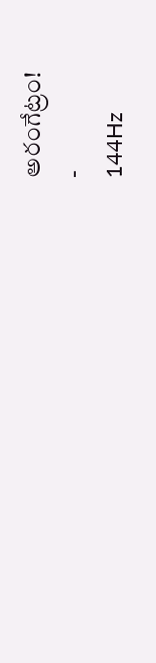అరంగేట్రం!
-
144Hz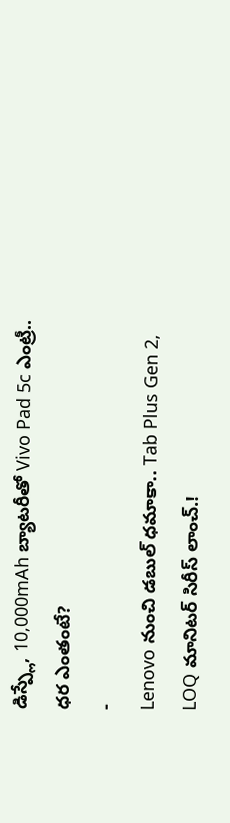డిస్ప్లే, 10,000mAh బ్యాటరీతో Vivo Pad 5c ఎంట్రీ.. ధర ఎంతంటే?
-
Lenovo నుంచి డబుల్ ధమాకా.. Tab Plus Gen 2, LOQ మానిటర్ సిరీస్ లాంచ్.!